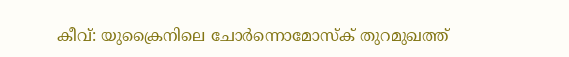കീവ്: യുക്രൈനിലെ ചോർന്നൊമോസ്ക് തുറമുഖത്ത്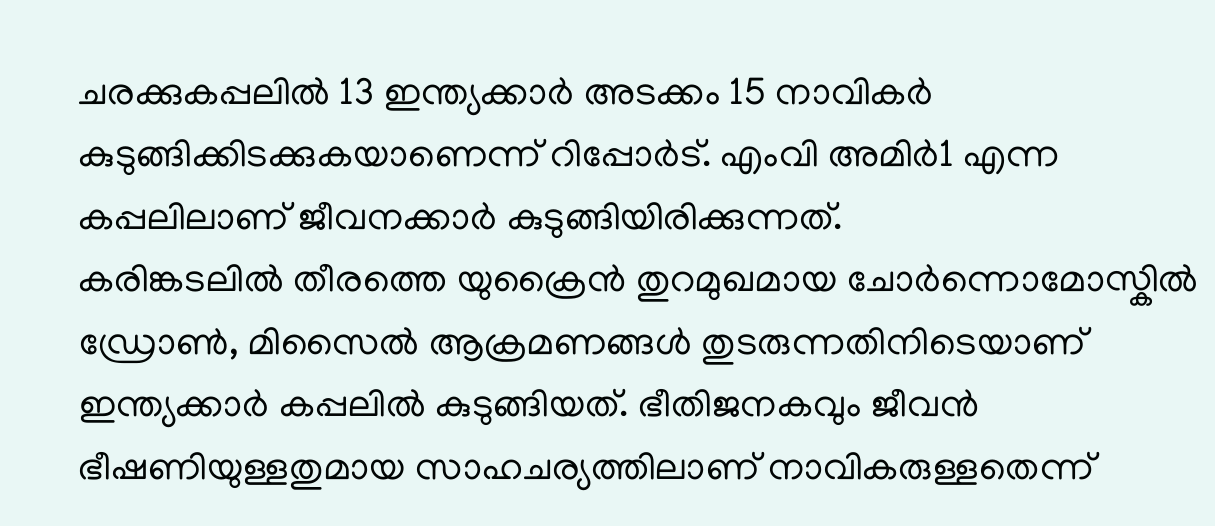ചരക്കുകപ്പലിൽ 13 ഇന്ത്യക്കാർ അടക്കം 15 നാവികർ കുടുങ്ങിക്കിടക്കുകയാണെന്ന് റിപ്പോർട്. എംവി അമിർ1 എന്ന കപ്പലിലാണ് ജീവനക്കാർ കുടുങ്ങിയിരിക്കുന്നത്.
കരിങ്കടലിൽ തീരത്തെ യുക്രൈൻ തുറമുഖമായ ചോർന്നൊമോസ്കിൽ ഡ്രോൺ, മിസൈൽ ആക്രമണങ്ങൾ തുടരുന്നതിനിടെയാണ് ഇന്ത്യക്കാർ കപ്പലിൽ കുടുങ്ങിയത്. ഭീതിജനകവും ജീവൻ ഭീഷണിയുള്ളതുമായ സാഹചര്യത്തിലാണ് നാവികരുള്ളതെന്ന്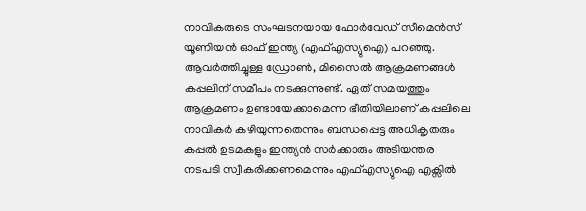നാവികരുടെ സംഘടനയായ ഫോർവേഡ് സീമെൻസ് യൂണിയൻ ഓഫ് ഇന്ത്യ (എഫ്എസ്യുഐ) പറഞ്ഞു.
ആവർത്തിച്ചുള്ള ഡ്രോൺ, മിസൈൽ ആക്രമണങ്ങൾ കപ്പലിന് സമീപം നടക്കുന്നുണ്ട്. ഏത് സമയത്തും ആക്രമണം ഉണ്ടായേക്കാമെന്ന ഭീതിയിലാണ് കപ്പലിലെ നാവികർ കഴിയുന്നതെന്നും ബന്ധപ്പെട്ട അധികൃതരും കപ്പൽ ഉടമകളും ഇന്ത്യൻ സർക്കാരും അടിയന്തര നടപടി സ്വീകരിക്കണമെന്നും എഫ്എസ്യുഐ എക്സിൽ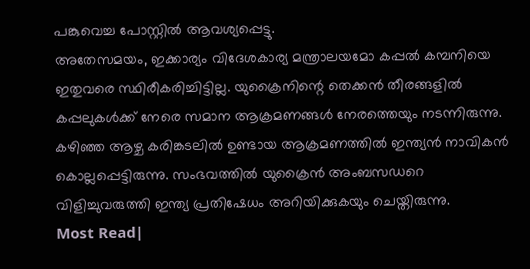പങ്കുവെച്ച പോസ്റ്റിൽ ആവശ്യപ്പെട്ടു.
അതേസമയം, ഇക്കാര്യം വിദേശകാര്യ മന്ത്രാലയമോ കപ്പൽ കമ്പനിയെ ഇതുവരെ സ്ഥിരീകരിച്ചിട്ടില്ല. യുക്രൈനിന്റെ തെക്കൻ തീരങ്ങളിൽ കപ്പലുകൾക്ക് നേരെ സമാന ആക്രമണങ്ങൾ നേരത്തെയും നടന്നിരുന്നു. കഴിഞ്ഞ ആഴ്ച കരിങ്കടലിൽ ഉണ്ടായ ആക്രമണത്തിൽ ഇന്ത്യൻ നാവികൻ കൊല്ലപ്പെട്ടിരുന്നു. സംഭവത്തിൽ യുക്രൈൻ അംബസഡറെ വിളിച്ചുവരുത്തി ഇന്ത്യ പ്രതിഷേധം അറിയിക്കുകയും ചെയ്തിരുന്നു.
Most Read|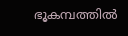ഭൂകമ്പത്തിൽ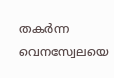തകർന്ന വെനസ്വേലയെ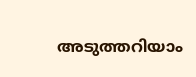അടുത്തറിയാം